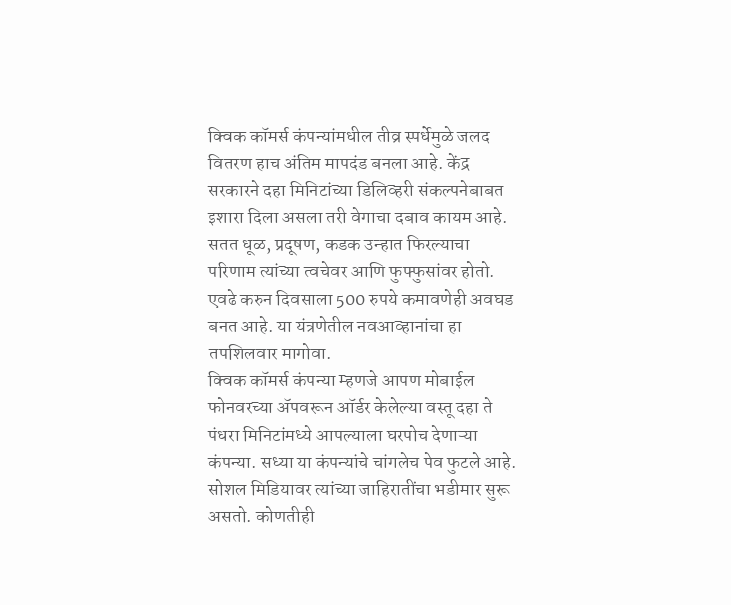क्विक कॉमर्स कंपन्यांमधील तीव्र स्पर्धेमुळे जलद वितरण हाच अंतिम मापदंड बनला आहे. केंद्र सरकारने दहा मिनिटांच्या डिलिव्हरी संकल्पनेबाबत इशारा दिला असला तरी वेगाचा दबाव कायम आहे. सतत धूळ, प्रदूषण, कडक उन्हात फिरल्याचा परिणाम त्यांच्या त्वचेवर आणि फुफ्फुसांवर होतो. एवढे करुन दिवसाला 500 रुपये कमावणेही अवघड बनत आहे. या यंत्रणेतील नवआव्हानांचा हा तपशिलवार मागोवा.
क्विक कॉमर्स कंपन्या म्हणजे आपण मोबाईल फोनवरच्या ॲपवरून ऑर्डर केलेल्या वस्तू दहा ते पंधरा मिनिटांमध्ये आपल्याला घरपोच देणाऱ्या कंपन्या. सध्या या कंपन्यांचे चांगलेच पेव फुटले आहे. सोशल मिडियावर त्यांच्या जाहिरातींचा भडीमार सुरू असतो. कोणतीही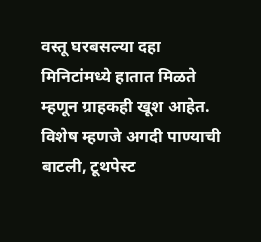वस्तू घरबसल्या दहा मिनिटांमध्ये हातात मिळते म्हणून ग्राहकही खूश आहेत. विशेष म्हणजे अगदी पाण्याची बाटली, टूथपेस्ट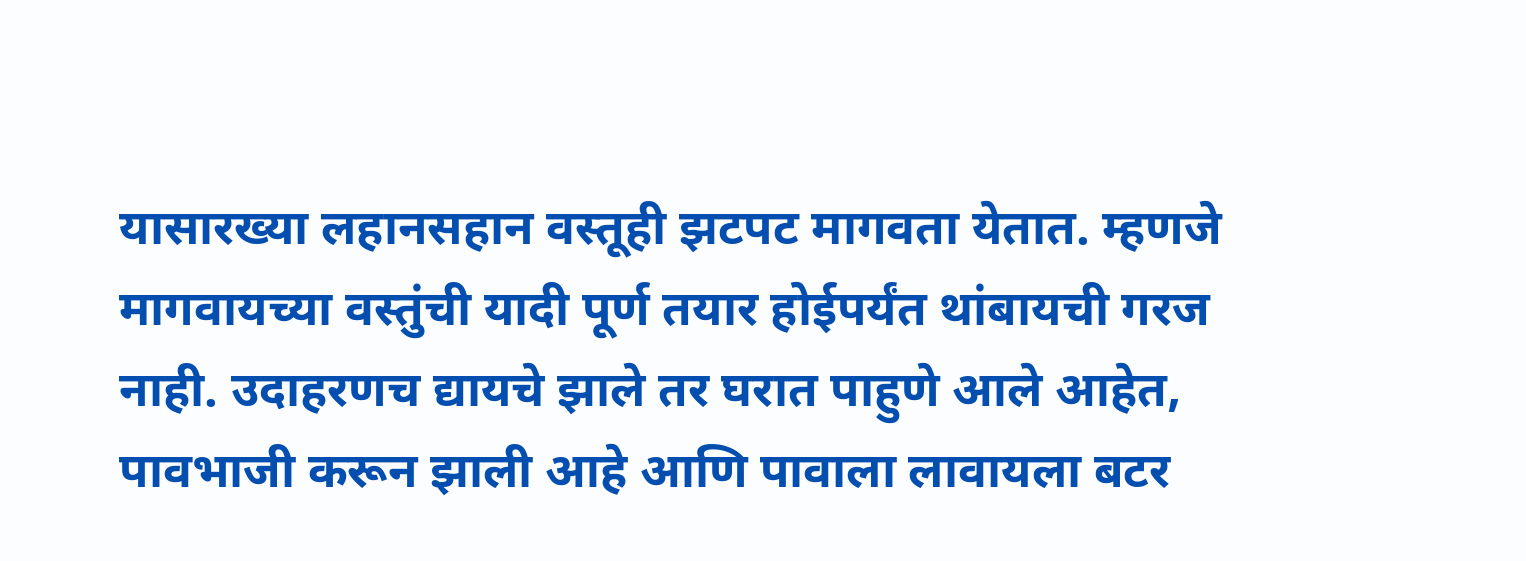यासारख्या लहानसहान वस्तूही झटपट मागवता येतात. म्हणजे मागवायच्या वस्तुंची यादी पूर्ण तयार होईपर्यंत थांबायची गरज नाही. उदाहरणच द्यायचे झाले तर घरात पाहुणे आले आहेत, पावभाजी करून झाली आहे आणि पावाला लावायला बटर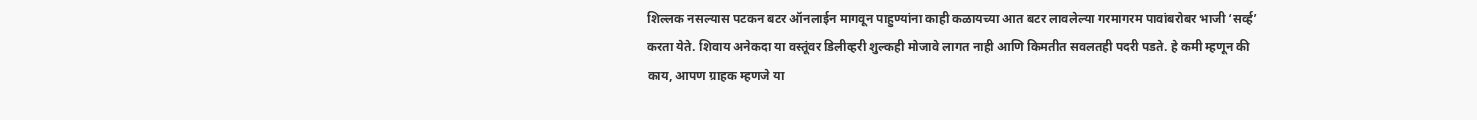शिल्लक नसल्यास पटकन बटर ऑनलाईन मागवून पाहुण्यांना काही कळायच्या आत बटर लावलेल्या गरमागरम पावांबरोबर भाजी ‘सर्व्ह’ करता येते. शिवाय अनेकदा या वस्तूंवर डिलीव्हरी शुल्कही मोजावे लागत नाही आणि किमतीत सवलतही पदरी पडते. हे कमी म्हणून की काय, आपण ग्राहक म्हणजे या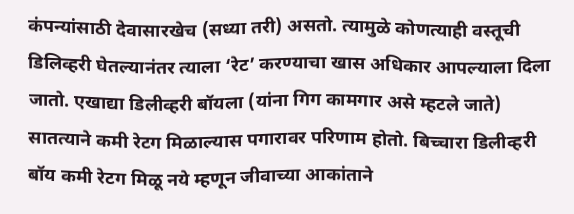कंपन्यांसाठी देवासारखेच (सध्या तरी) असतो. त्यामुळे कोणत्याही वस्तूची डिलिव्हरी घेतल्यानंतर त्याला ‘रेट’ करण्याचा खास अधिकार आपल्याला दिला जातो. एखाद्या डिलीव्हरी बॉयला (यांना गिग कामगार असे म्हटले जाते) सातत्याने कमी रेटग मिळाल्यास पगारावर परिणाम होतो. बिच्चारा डिलीव्हरी बॉय कमी रेटग मिळू नये म्हणून जीवाच्या आकांताने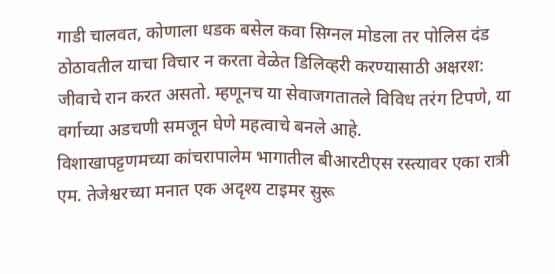गाडी चालवत, कोणाला धडक बसेल कवा सिग्नल मोडला तर पोलिस दंड ठोठावतील याचा विचार न करता वेळेत डिलिव्हरी करण्यासाठी अक्षरश: जीवाचे रान करत असतो. म्हणूनच या सेवाजगतातले विविध तरंग टिपणे, या वर्गाच्या अडचणी समजून घेणे महत्वाचे बनले आहे.
विशाखापट्टणमच्या कांचरापालेम भागातील बीआरटीएस रस्त्यावर एका रात्री एम. तेजेश्वरच्या मनात एक अदृश्य टाइमर सुरू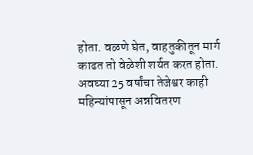होता. वळणे घेत, वाहतुकीतून मार्ग काढत तो वेळेशी शर्यत करत होता. अवघ्या 25 वर्षांचा तेजेश्वर काही महिन्यांपासून अन्नवितरण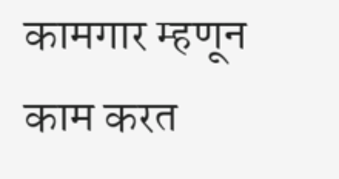कामगार म्हणून काम करत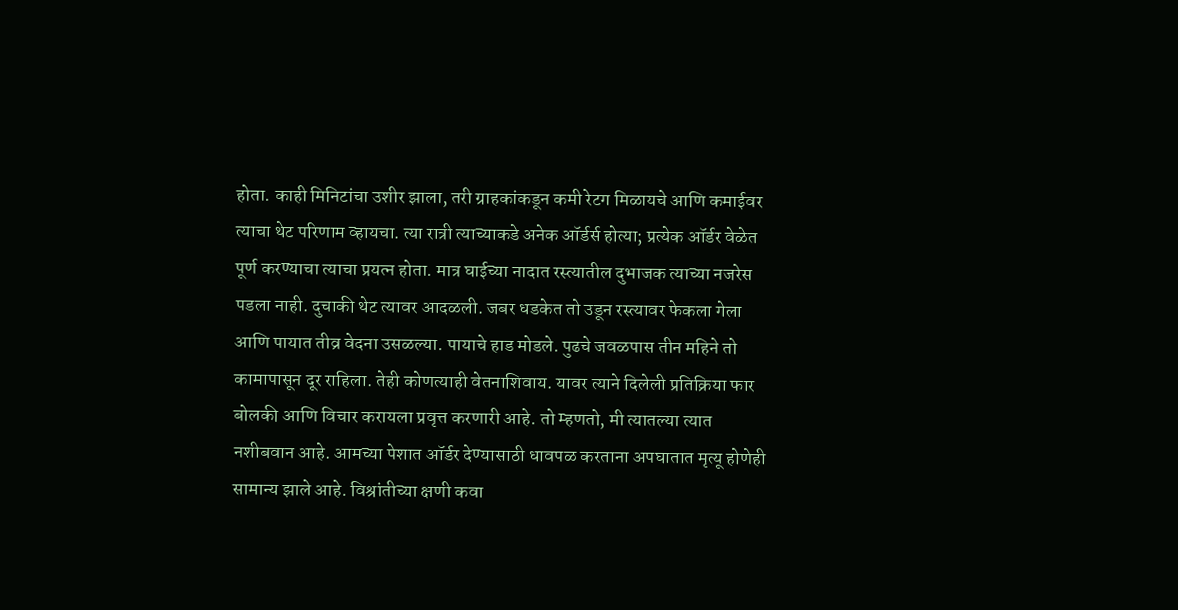होता. काही मिनिटांचा उशीर झाला, तरी ग्राहकांकडून कमी रेटग मिळायचे आणि कमाईवर त्याचा थेट परिणाम व्हायचा. त्या रात्री त्याच्याकडे अनेक ऑर्डर्स होत्या; प्रत्येक ऑर्डर वेळेत पूर्ण करण्याचा त्याचा प्रयत्न होता. मात्र घाईच्या नादात रस्त्यातील दुभाजक त्याच्या नजरेस पडला नाही. दुचाकी थेट त्यावर आदळली. जबर धडकेत तो उडून रस्त्यावर फेकला गेला आणि पायात तीव्र वेदना उसळल्या. पायाचे हाड मोडले. पुढचे जवळपास तीन महिने तो कामापासून दूर राहिला. तेही कोणत्याही वेतनाशिवाय. यावर त्याने दिलेली प्रतिक्रिया फार बोलकी आणि विचार करायला प्रवृत्त करणारी आहे. तो म्हणतो, मी त्यातल्या त्यात नशीबवान आहे. आमच्या पेशात ऑर्डर देण्यासाठी धावपळ करताना अपघातात मृत्यू होणेही सामान्य झाले आहे. विश्रांतीच्या क्षणी कवा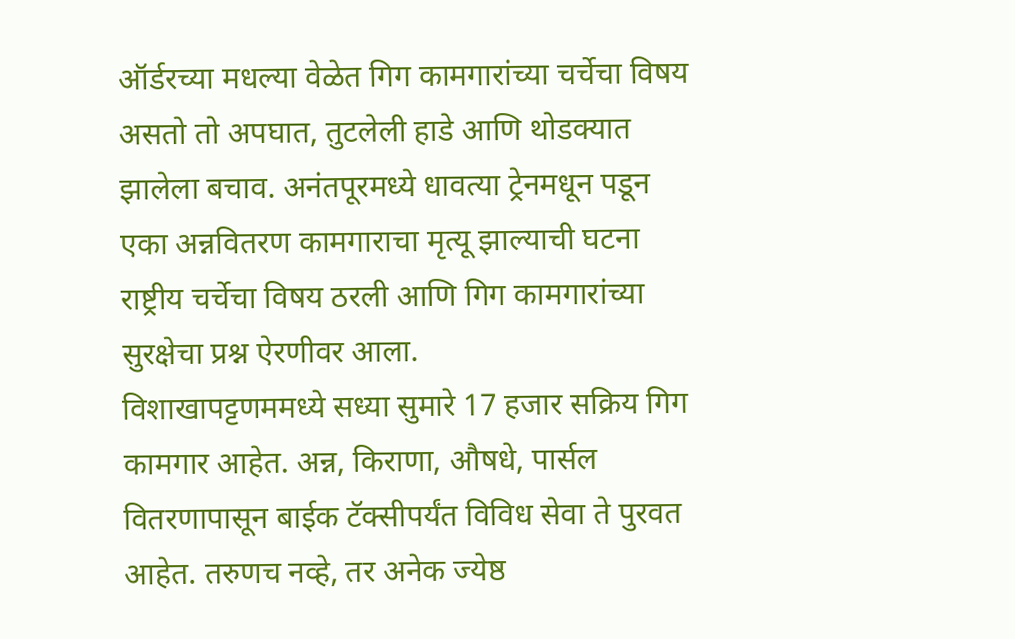ऑर्डरच्या मधल्या वेळेत गिग कामगारांच्या चर्चेचा विषय असतो तो अपघात, तुटलेली हाडे आणि थोडक्यात झालेला बचाव. अनंतपूरमध्ये धावत्या ट्रेनमधून पडून एका अन्नवितरण कामगाराचा मृत्यू झाल्याची घटना राष्ट्रीय चर्चेचा विषय ठरली आणि गिग कामगारांच्या सुरक्षेचा प्रश्न ऐरणीवर आला.
विशाखापट्टणममध्ये सध्या सुमारे 17 हजार सक्रिय गिग कामगार आहेत. अन्न, किराणा, औषधे, पार्सल वितरणापासून बाईक टॅक्सीपर्यंत विविध सेवा ते पुरवत आहेत. तरुणच नव्हे, तर अनेक ज्येष्ठ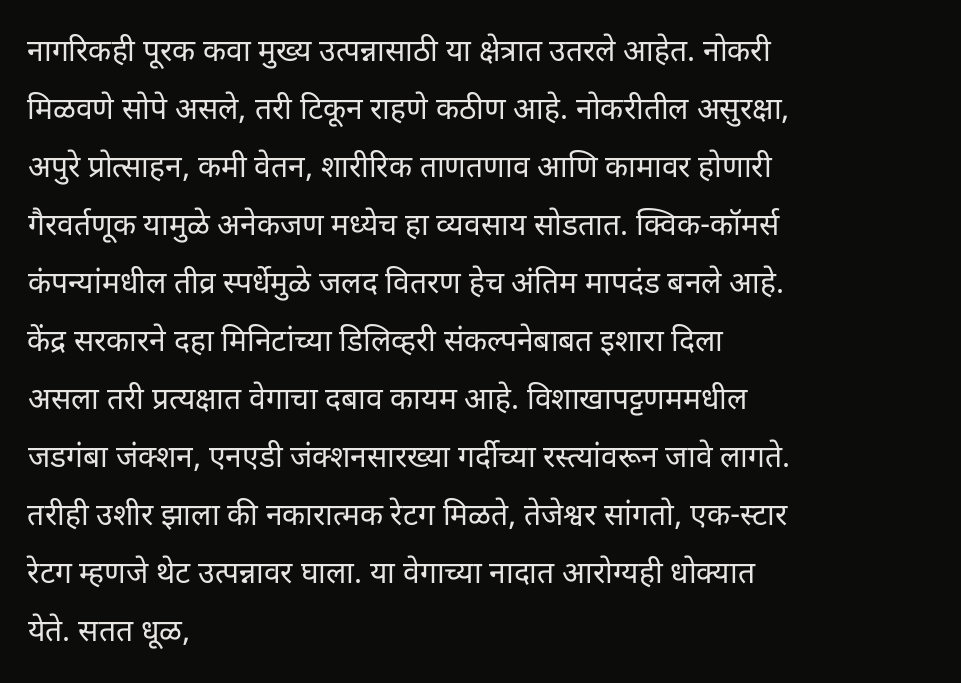नागरिकही पूरक कवा मुख्य उत्पन्नासाठी या क्षेत्रात उतरले आहेत. नोकरी मिळवणे सोपे असले, तरी टिकून राहणे कठीण आहे. नोकरीतील असुरक्षा, अपुरे प्रोत्साहन, कमी वेतन, शारीरिक ताणतणाव आणि कामावर होणारी गैरवर्तणूक यामुळे अनेकजण मध्येच हा व्यवसाय सोडतात. क्विक-कॉमर्स कंपन्यांमधील तीव्र स्पर्धेमुळे जलद वितरण हेच अंतिम मापदंड बनले आहे. केंद्र सरकारने दहा मिनिटांच्या डिलिव्हरी संकल्पनेबाबत इशारा दिला असला तरी प्रत्यक्षात वेगाचा दबाव कायम आहे. विशाखापट्टणममधील जडगंबा जंक्शन, एनएडी जंक्शनसारख्या गर्दीच्या रस्त्यांवरून जावे लागते. तरीही उशीर झाला की नकारात्मक रेटग मिळते, तेजेश्वर सांगतो, एक-स्टार रेटग म्हणजे थेट उत्पन्नावर घाला. या वेगाच्या नादात आरोग्यही धोक्यात येते. सतत धूळ,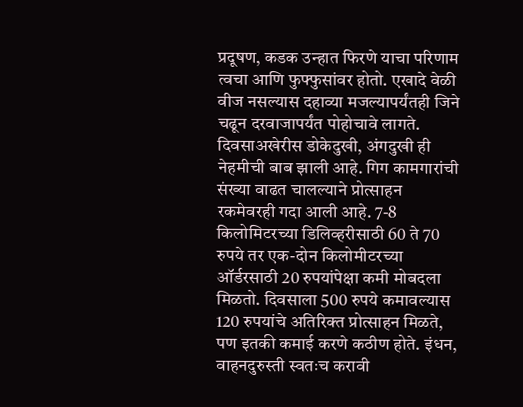प्रदूषण, कडक उन्हात फिरणे याचा परिणाम त्वचा आणि फुफ्फुसांवर होतो. एखादे वेळी वीज नसल्यास दहाव्या मजल्यापर्यंतही जिने चढून दरवाजापर्यंत पोहोचावे लागते. दिवसाअखेरीस डोकेदुखी, अंगदुखी ही नेहमीची बाब झाली आहे. गिग कामगारांची संख्या वाढत चालल्याने प्रोत्साहन रकमेवरही गदा आली आहे. 7-8 किलोमिटरच्या डिलिव्हरीसाठी 60 ते 70 रुपये तर एक-दोन किलोमीटरच्या ऑर्डरसाठी 20 रुपयांपेक्षा कमी मोबदला मिळतो. दिवसाला 500 रुपये कमावल्यास 120 रुपयांचे अतिरिक्त प्रोत्साहन मिळते, पण इतकी कमाई करणे कठीण होते. इंधन, वाहनदुरुस्ती स्वतःच करावी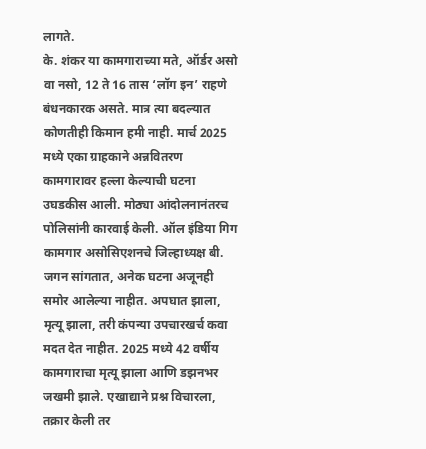लागते.
के. शंकर या कामगाराच्या मते, ऑर्डर असो वा नसो, 12 ते 16 तास ‘लॉग इन’ राहणे बंधनकारक असते. मात्र त्या बदल्यात कोणतीही किमान हमी नाही. मार्च 2025 मध्ये एका ग्राहकाने अन्नवितरण कामगारावर हल्ला केल्याची घटना उघडकीस आली. मोठ्या आंदोलनानंतरच पोलिसांनी कारवाई केली. ऑल इंडिया गिग कामगार असोसिएशनचे जिल्हाध्यक्ष बी. जगन सांगतात, अनेक घटना अजूनही समोर आलेल्या नाहीत. अपघात झाला, मृत्यू झाला, तरी कंपन्या उपचारखर्च कवा मदत देत नाहीत. 2025 मध्ये 42 वर्षीय कामगाराचा मृत्यू झाला आणि डझनभर जखमी झाले. एखाद्याने प्रश्न विचारला, तक्रार केली तर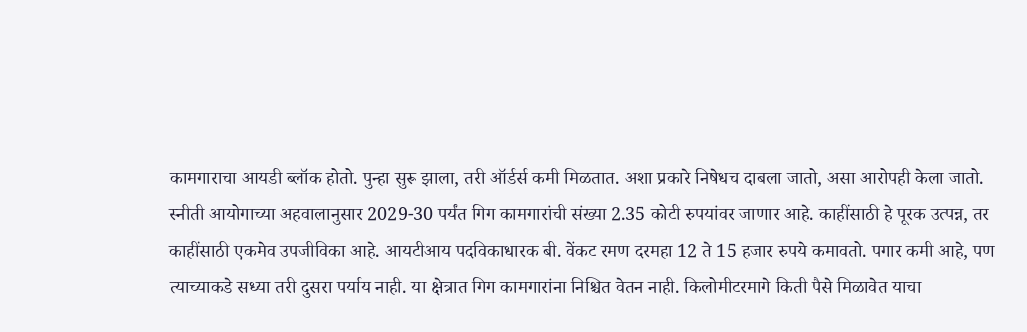कामगाराचा आयडी ब्लॉक होतो. पुन्हा सुरू झाला, तरी ऑर्डर्स कमी मिळतात. अशा प्रकारे निषेधच दाबला जातो, असा आरोपही केला जातो. स्नीती आयोगाच्या अहवालानुसार 2029-30 पर्यंत गिग कामगारांची संख्या 2.35 कोटी रुपयांवर जाणार आहे. काहींसाठी हे पूरक उत्पन्न, तर काहींसाठी एकमेव उपजीविका आहे. आयटीआय पदविकाधारक बी. वेंकट रमण दरमहा 12 ते 15 हजार रुपये कमावतो. पगार कमी आहे, पण त्याच्याकडे सध्या तरी दुसरा पर्याय नाही. या क्षेत्रात गिग कामगारांना निश्चित वेतन नाही. किलोमीटरमागे किती पैसे मिळावेत याचा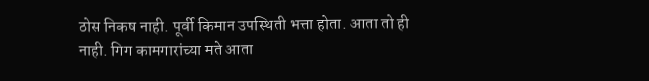ठोस निकष नाही. पूर्वी किमान उपस्थिती भत्ता होता. आता तो ही नाही. गिग कामगारांच्या मते आता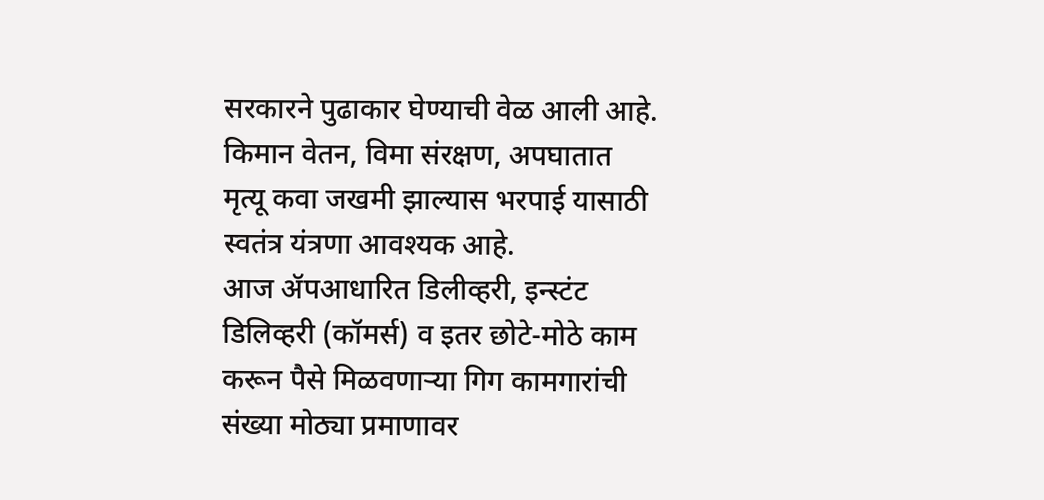सरकारने पुढाकार घेण्याची वेळ आली आहे. किमान वेतन, विमा संरक्षण, अपघातात मृत्यू कवा जखमी झाल्यास भरपाई यासाठी स्वतंत्र यंत्रणा आवश्यक आहे.
आज ॲपआधारित डिलीव्हरी, इन्स्टंट डिलिव्हरी (कॉमर्स) व इतर छोटे-मोठे काम करून पैसे मिळवणाऱ्या गिग कामगारांची संख्या मोठ्या प्रमाणावर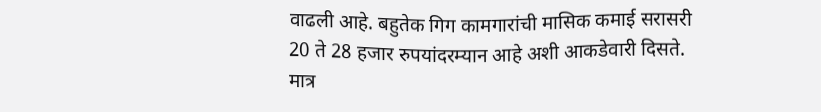वाढली आहे. बहुतेक गिग कामगारांची मासिक कमाई सरासरी 20 ते 28 हजार रुपयांदरम्यान आहे अशी आकडेवारी दिसते. मात्र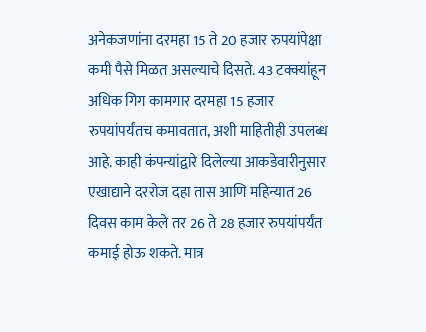अनेकजणांना दरमहा 15 ते 20 हजार रुपयांपेक्षा कमी पैसे मिळत असल्याचे दिसते. 43 टक्क्यांहून अधिक गिग कामगार दरमहा 15 हजार रुपयांपर्यंतच कमावतात, अशी माहितीही उपलब्ध आहे. काही कंपन्यांद्वारे दिलेल्या आकडेवारीनुसार एखाद्याने दररोज दहा तास आणि महिन्यात 26 दिवस काम केले तर 26 ते 28 हजार रुपयांपर्यंत कमाई होऊ शकते. मात्र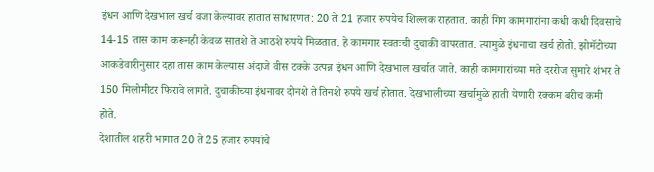इंधन आणि देखभाल खर्च वजा केल्यावर हातात साधारणत: 20 ते 21 हजार रुपयेच शिल्लक राहतात. काही गिग कामगारांना कधी कधी दिवसाचे 14-15 तास काम करूनही केवळ सातशे ते आठशे रुपये मिळतात. हे कामगार स्वतःची दुचाकी वापरतात. त्यामुळे इंधनाचा खर्च होतो. झोमॅटोच्या आकडेवारीनुसार दहा तास काम केल्यास अंदाजे वीस टक्के उत्पन्न इंधन आणि देखभाल खर्चात जाते. काही कामगारांच्या मते दररोज सुमारे शंभर ते 150 मिलोमीटर फिरावे लागते. दुचाकीच्या इंधनावर दोनशे ते तिनशे रुपये खर्च होतात. देखभालीच्या खर्चामुळे हाती येणारी रक्कम बरीच कमी होते.
देशातील शहरी भागात 20 ते 25 हजार रुपयांचे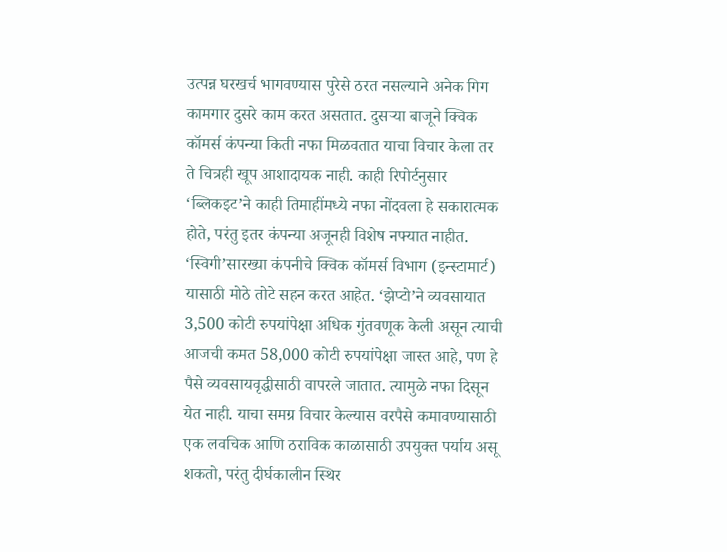उत्पन्न घरखर्च भागवण्यास पुरेसे ठरत नसल्याने अनेक गिग कामगार दुसरे काम करत असतात. दुसऱ्या बाजूने क्विक कॉमर्स कंपन्या किती नफा मिळवतात याचा विचार केला तर ते चित्रही खूप आशादायक नाही. काही रिपोर्टनुसार ‘ब्लिकइट’ने काही तिमाहींमध्ये नफा नोंदवला हे सकारात्मक होते, परंतु इतर कंपन्या अजूनही विशेष नफ्यात नाहीत. ‘स्विगी’सारख्या कंपनीचे क्विक कॉमर्स विभाग (इन्स्टामार्ट) यासाठी मोठे तोटे सहन करत आहेत. ‘झेप्टो’ने व्यवसायात 3,500 कोटी रुपयांपेक्षा अधिक गुंतवणूक केली असून त्याची आजची कमत 58,000 कोटी रुपयांपेक्षा जास्त आहे, पण हे पैसे व्यवसायवृद्धीसाठी वापरले जातात. त्यामुळे नफा दिसून येत नाही. याचा समग्र विचार केल्यास वरपैसे कमावण्यासाठी एक लवचिक आणि ठराविक काळासाठी उपयुक्त पर्याय असू शकतो, परंतु दीर्घकालीन स्थिर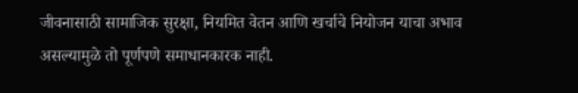जीवनासाठी सामाजिक सुरक्षा, नियमित वेतन आणि खर्चाचे नियोजन याचा अभाव असल्यामुळे तो पूर्णपणे समाधानकारक नाही.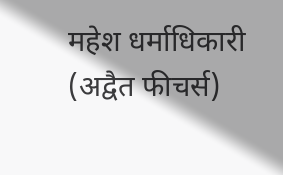महेश धर्माधिकारी
(अद्वैत फीचर्स)